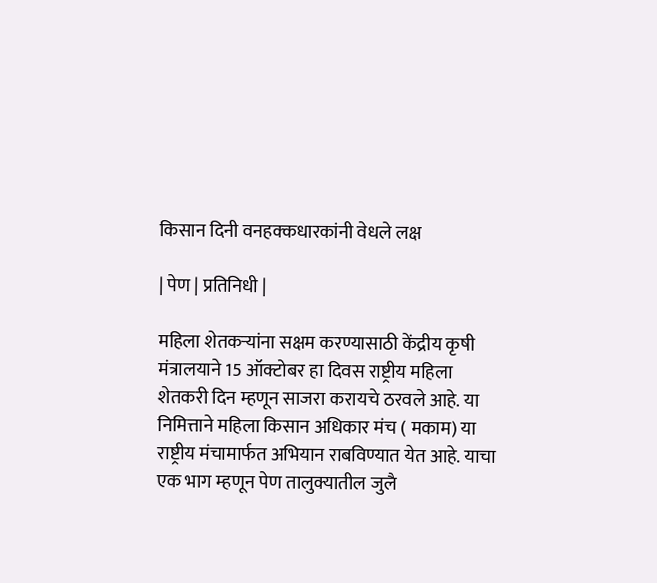किसान दिनी वनहक्कधारकांनी वेधले लक्ष

| पेण | प्रतिनिधी |

महिला शेतकऱ्यांना सक्षम करण्यासाठी केंद्रीय कृषी मंत्रालयाने 15 ऑक्टोबर हा दिवस राष्ट्रीय महिला शेतकरी दिन म्हणून साजरा करायचे ठरवले आहे. या निमित्ताने महिला किसान अधिकार मंच ( मकाम) या राष्ट्रीय मंचामार्फत अभियान राबविण्यात येत आहे. याचा एक भाग म्हणून पेण तालुक्यातील जुलै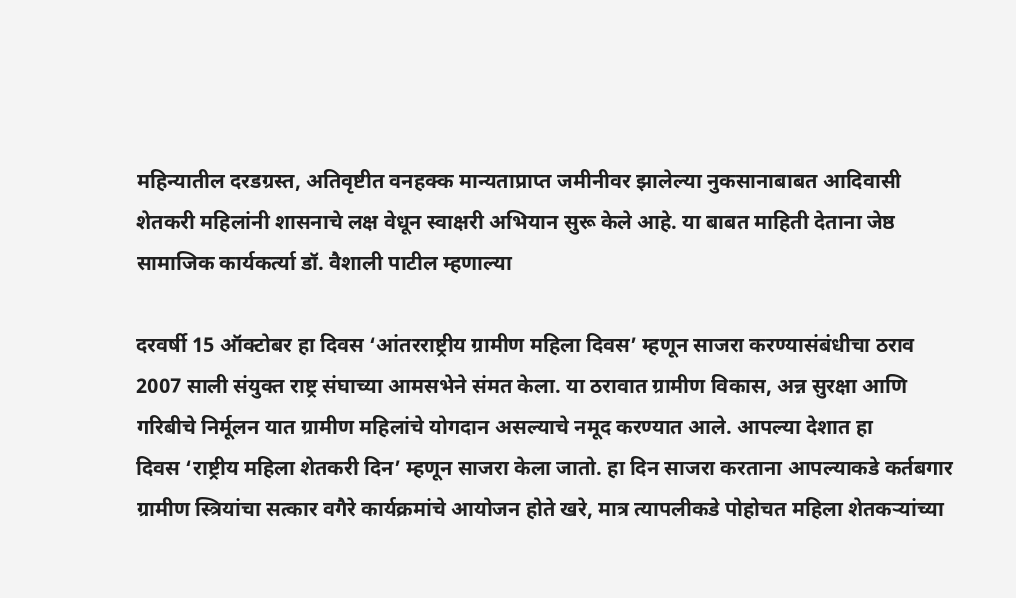महिन्यातील दरडग्रस्त, अतिवृष्टीत वनहक्क मान्यताप्राप्त जमीनीवर झालेल्या नुकसानाबाबत आदिवासी शेतकरी महिलांनी शासनाचे लक्ष वेधून स्वाक्षरी अभियान सुरू केले आहे. या बाबत माहिती देताना जेष्ठ सामाजिक कार्यकर्त्या डॉ. वैशाली पाटील म्हणाल्या

दरवर्षी 15 ऑक्टोबर हा दिवस ‌‘आंतरराष्ट्रीय ग्रामीण महिला दिवस’ म्हणून साजरा करण्यासंबंधीचा ठराव 2007 साली संयुक्त राष्ट्र संघाच्या आमसभेने संमत केला. या ठरावात ग्रामीण विकास, अन्न सुरक्षा आणि गरिबीचे निर्मूलन यात ग्रामीण महिलांचे योगदान असल्याचे नमूद करण्यात आले. आपल्या देशात हा दिवस ‌‘राष्ट्रीय महिला शेतकरी दिन’ म्हणून साजरा केला जातो. हा दिन साजरा करताना आपल्याकडे कर्तबगार ग्रामीण स्त्रियांचा सत्कार वगैरे कार्यक्रमांचे आयोजन होते खरे, मात्र त्यापलीकडे पोहोचत महिला शेतकऱ्यांच्या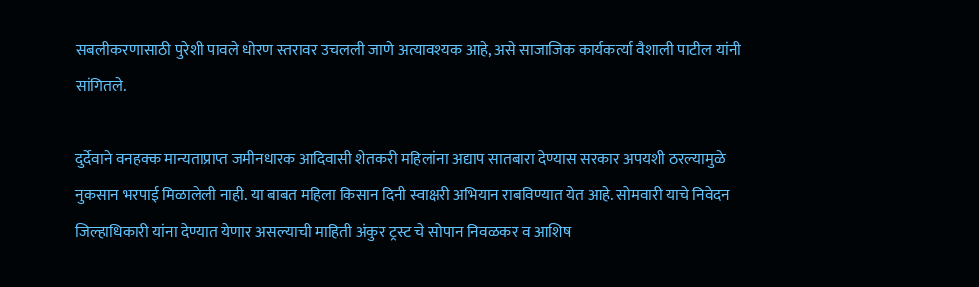सबलीकरणासाठी पुरेशी पावले धोरण स्तरावर उचलली जाणे अत्यावश्यक आहे, असे साजाजिक कार्यकर्त्या वैशाली पाटील यांनी सांगितले.

दुर्देवाने वनहक्क मान्यताप्राप्त जमीनधारक आदिवासी शेतकरी महिलांना अद्याप सातबारा देण्यास सरकार अपयशी ठरल्यामुळे नुकसान भरपाई मिळालेली नाही. या बाबत महिला किसान दिनी स्वाक्षरी अभियान राबविण्यात येत आहे. सोमवारी याचे निवेदन जिल्हाधिकारी यांना देण्यात येणार असल्याची माहिती अंकुर ट्रस्ट चे सोपान निवळकर व आशिष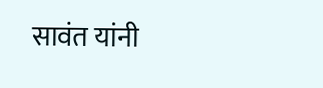सावंत यांनी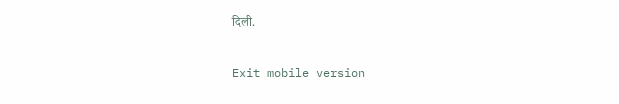दिली.

Exit mobile version